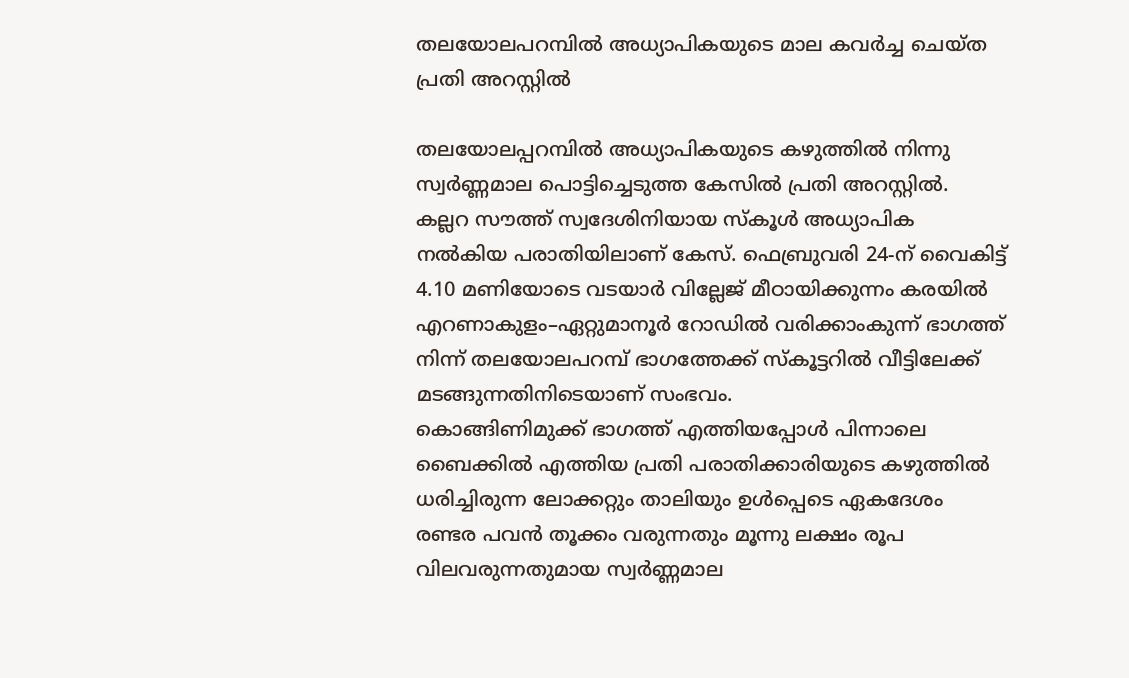തലയോലപറമ്പിൽ അധ്യാപികയുടെ മാല കവർച്ച ചെയ്ത പ്രതി അറസ്റ്റിൽ

തലയോലപ്പറമ്പിൽ അധ്യാപികയുടെ കഴുത്തിൽ നിന്നു സ്വർണ്ണമാല പൊട്ടിച്ചെടുത്ത കേസിൽ പ്രതി അറസ്റ്റിൽ.
കല്ലറ സൗത്ത് സ്വദേശിനിയായ സ്കൂൾ അധ്യാപിക നൽകിയ പരാതിയിലാണ് കേസ്. ഫെബ്രുവരി 24-ന് വൈകിട്ട് 4.10 മണിയോടെ വടയാർ വില്ലേജ് മീഠായിക്കുന്നം കരയിൽ എറണാകുളം–ഏറ്റുമാനൂർ റോഡിൽ വരിക്കാംകുന്ന് ഭാഗത്ത് നിന്ന് തലയോലപറമ്പ് ഭാഗത്തേക്ക് സ്കൂട്ടറിൽ വീട്ടിലേക്ക് മടങ്ങുന്നതിനിടെയാണ് സംഭവം.
കൊങ്ങിണിമുക്ക് ഭാഗത്ത് എത്തിയപ്പോൾ പിന്നാലെ ബൈക്കിൽ എത്തിയ പ്രതി പരാതിക്കാരിയുടെ കഴുത്തിൽ ധരിച്ചിരുന്ന ലോക്കറ്റും താലിയും ഉൾപ്പെടെ ഏകദേശം രണ്ടര പവൻ തൂക്കം വരുന്നതും മൂന്നു ലക്ഷം രൂപ വിലവരുന്നതുമായ സ്വർണ്ണമാല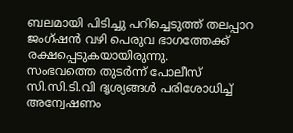ബലമായി പിടിച്ചു പറിച്ചെടുത്ത് തലപ്പാറ ജംഗ്ഷൻ വഴി പെരുവ ഭാഗത്തേക്ക് രക്ഷപ്പെടുകയായിരുന്നു.
സംഭവത്തെ തുടർന്ന് പോലീസ് സി.സി.ടി.വി ദൃശ്യങ്ങൾ പരിശോധിച്ച് അന്വേഷണം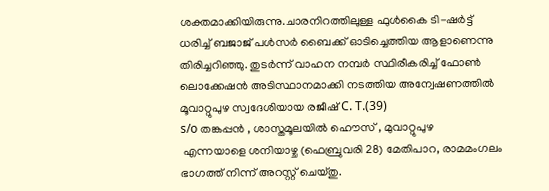ശക്തമാക്കിയിരുന്നു.ചാരനിറത്തിലുള്ള ഫുൾകൈ ടി-ഷർട്ട് ധരിച്ച് ബജാജ് പൾസർ ബൈക്ക് ഓടിച്ചെത്തിയ ആളാണെന്നു തിരിച്ചറിഞ്ഞു. തുടർന്ന് വാഹന നമ്പർ സ്ഥിരീകരിച്ച് ഫോൺ ലൊക്കേഷൻ അടിസ്ഥാനമാക്കി നടത്തിയ അന്വേഷണത്തിൽ മൂവാറ്റുപുഴ സ്വദേശിയായ രജീഷ് C. T.(39)
s/o തങ്കപ്പൻ , ശാസ്തമൂലയിൽ ഹൌസ് , മുവാറ്റുപുഴ
 എന്നയാളെ ശനിയാഴ്ച (ഫെബ്രുവരി 28) മേതിപാറ, രാമമംഗലം ഭാഗത്ത് നിന്ന് അറസ്റ്റ് ചെയ്തു.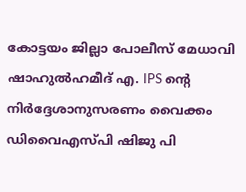കോട്ടയം ജില്ലാ പോലീസ് മേധാവി ഷാഹുൽഹമീദ് എ. IPS ന്റെ നിർദ്ദേശാനുസരണം വൈക്കം ഡിവൈഎസ്പി ഷിജു പി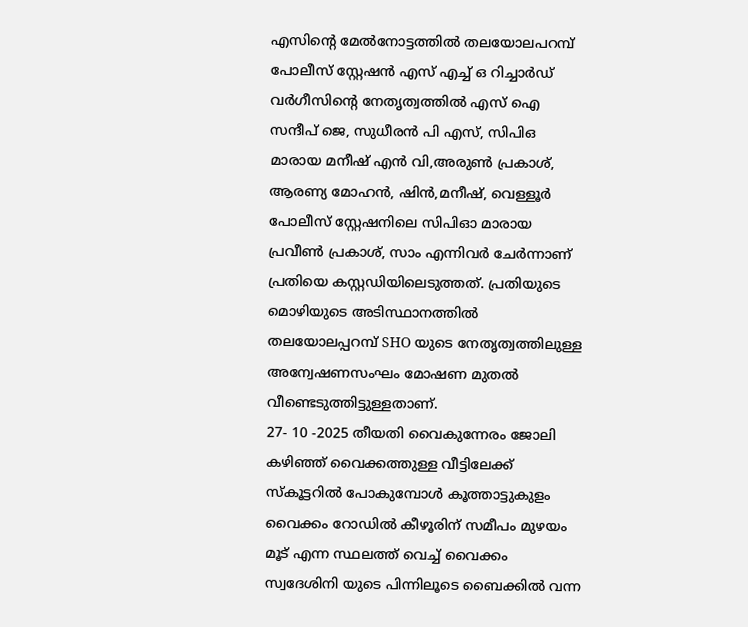എസിന്റെ മേൽനോട്ടത്തിൽ തലയോലപറമ്പ് പോലീസ് സ്റ്റേഷൻ എസ് എച്ച് ഒ റിച്ചാർഡ് വർഗീസിന്റെ നേതൃത്വത്തിൽ എസ് ഐ സന്ദീപ് ജെ, സുധീരൻ പി എസ്, സിപിഒ മാരായ മനീഷ് എൻ വി,അരുൺ പ്രകാശ്, ആരണ്യ മോഹൻ, ഷിൻ,മനീഷ്, വെള്ളൂർ പോലീസ് സ്റ്റേഷനിലെ സിപിഓ മാരായ പ്രവീൺ പ്രകാശ്, സാം എന്നിവർ ചേർന്നാണ് പ്രതിയെ കസ്റ്റഡിയിലെടുത്തത്. പ്രതിയുടെ മൊഴിയുടെ അടിസ്ഥാനത്തിൽ തലയോലപ്പറമ്പ് SHO യുടെ നേതൃത്വത്തിലുള്ള അന്വേഷണസംഘം മോഷണ മുതൽ വീണ്ടെടുത്തിട്ടുള്ളതാണ്.
27- 10 -2025 തീയതി വൈകുന്നേരം ജോലി കഴിഞ്ഞ് വൈക്കത്തുള്ള വീട്ടിലേക്ക് സ്കൂട്ടറിൽ പോകുമ്പോൾ കൂത്താട്ടുകുളം വൈക്കം റോഡിൽ കീഴൂരിന് സമീപം മുഴയം മൂട് എന്ന സ്ഥലത്ത് വെച്ച് വൈക്കം സ്വദേശിനി യുടെ പിന്നിലൂടെ ബൈക്കിൽ വന്ന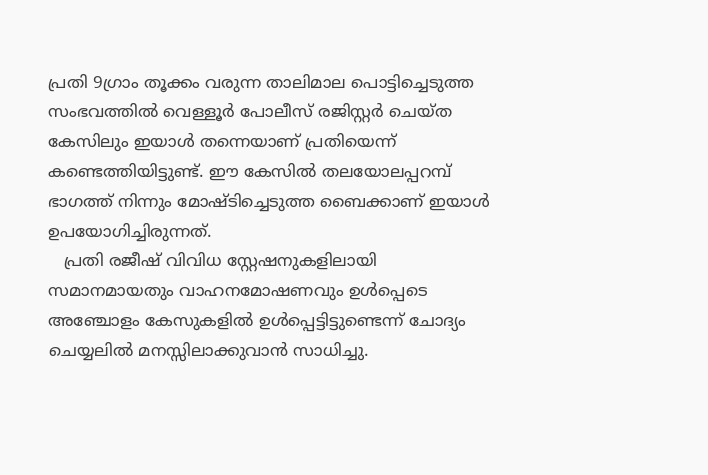പ്രതി 9ഗ്രാം തൂക്കം വരുന്ന താലിമാല പൊട്ടിച്ചെടുത്ത സംഭവത്തിൽ വെള്ളൂർ പോലീസ് രജിസ്റ്റർ ചെയ്ത കേസിലും ഇയാൾ തന്നെയാണ് പ്രതിയെന്ന് കണ്ടെത്തിയിട്ടുണ്ട്. ഈ കേസിൽ തലയോലപ്പറമ്പ് ഭാഗത്ത് നിന്നും മോഷ്ടിച്ചെടുത്ത ബൈക്കാണ് ഇയാൾ ഉപയോഗിച്ചിരുന്നത്.
   പ്രതി രജീഷ് വിവിധ സ്റ്റേഷനുകളിലായി സമാനമായതും വാഹനമോഷണവും ഉൾപ്പെടെ അഞ്ചോളം കേസുകളിൽ ഉൾപ്പെട്ടിട്ടുണ്ടെന്ന് ചോദ്യം ചെയ്യലിൽ മനസ്സിലാക്കുവാൻ സാധിച്ചു.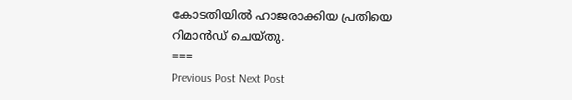കോടതിയിൽ ഹാജരാക്കിയ പ്രതിയെ റിമാൻഡ് ചെയ്തു.
===
Previous Post Next Post